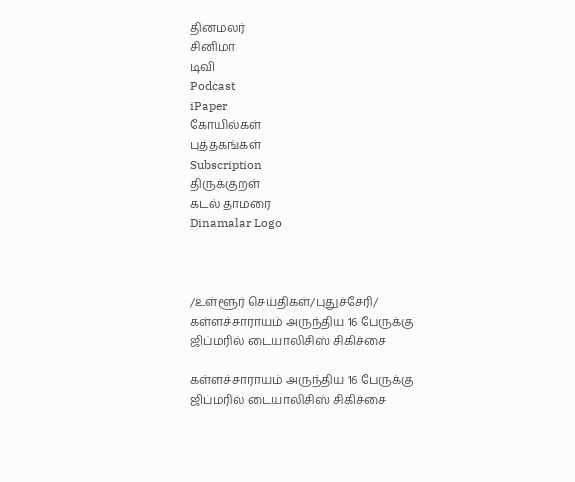தினமலர்
சினிமா
டிவி
Podcast
iPaper
கோயில்கள்
புத்தகங்கள்
Subscription
திருக்குறள்
கடல் தாமரை
Dinamalar Logo



/உள்ளூர் செய்திகள்/புதுச்சேரி/ கள்ளச்சாராயம் அருந்திய 16 பேருக்கு ஜிப்மரில் டையாலிசிஸ் சிகிச்சை

கள்ளச்சாராயம் அருந்திய 16 பேருக்கு ஜிப்மரில் டையாலிசிஸ் சிகிச்சை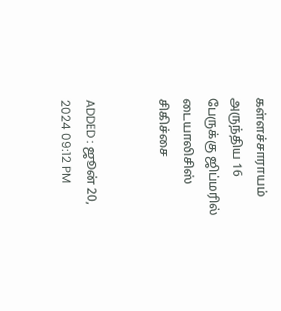கள்ளச்சாராயம் அருந்திய 16 பேருக்கு ஜிப்மரில் டையாலிசிஸ் சிகிச்சை


ADDED : ஜூன் 20, 2024 09:12 PM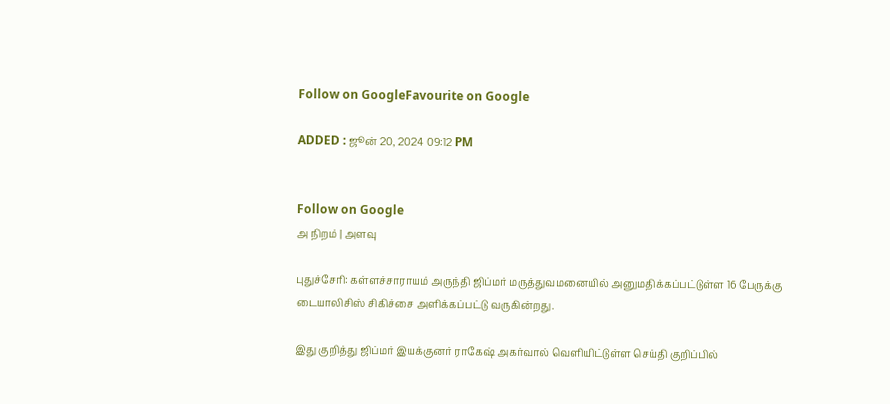Follow on GoogleFavourite on Google

ADDED : ஜூன் 20, 2024 09:12 PM


Follow on Google
அ நிறம் | அளவு

புதுச்சேரி: கள்ளச்சாராயம் அருந்தி ஜிப்மர் மருத்துவமனையில் அனுமதிக்கப்பட்டுள்ள 16 பேருக்கு டையாலிசிஸ் சிகிச்சை அளிக்கப்பட்டு வருகின்றது.

இது குறித்து ஜிப்மர் இயக்குனர் ராகேஷ் அகர்வால் வெளியிட்டுள்ள செய்தி குறிப்பில்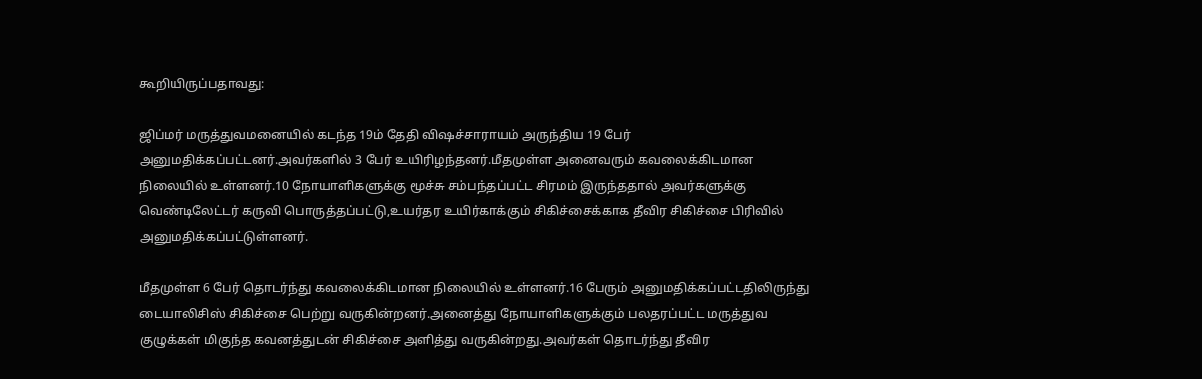கூறியிருப்பதாவது:

ஜிப்மர் மருத்துவமனையில் கடந்த 19ம் தேதி விஷச்சாராயம் அருந்திய 19 பேர் அனுமதிக்கப்பட்டனர்.அவர்களில் 3 பேர் உயிரிழந்தனர்.மீதமுள்ள அனைவரும் கவலைக்கிடமான நிலையில் உள்ளனர்.10 நோயாளிகளுக்கு மூச்சு சம்பந்தப்பட்ட சிரமம் இருந்ததால் அவர்களுக்கு வெண்டிலேட்டர் கருவி பொருத்தப்பட்டு,உயர்தர உயிர்காக்கும் சிகிச்சைக்காக தீவிர சிகிச்சை பிரிவில் அனுமதிக்கப்பட்டுள்ளனர்.

மீதமுள்ள 6 பேர் தொடர்ந்து கவலைக்கிடமான நிலையில் உள்ளனர்.16 பேரும் அனுமதிக்கப்பட்டதிலிருந்து டையாலிசிஸ் சிகிச்சை பெற்று வருகின்றனர்.அனைத்து நோயாளிகளுக்கும் பலதரப்பட்ட மருத்துவ குழுக்கள் மிகுந்த கவனத்துடன் சிகிச்சை அளித்து வருகின்றது.அவர்கள் தொடர்ந்து தீவிர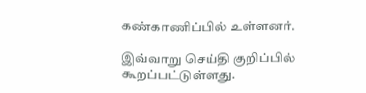கண்காணிப்பில் உள்ளனர்.

இவ்வாறு செய்தி குறிப்பில் கூறப்பட்டுள்ளது.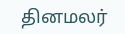தினமலர்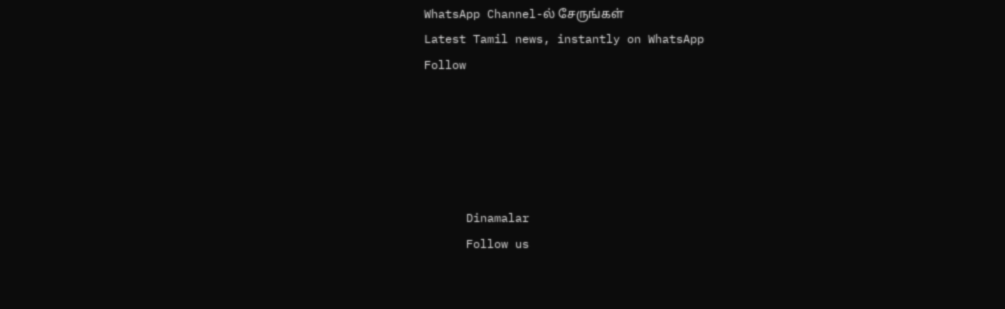WhatsApp Channel-ல் சேருங்கள்
Latest Tamil news, instantly on WhatsApp
Follow





      Dinamalar
      Follow us